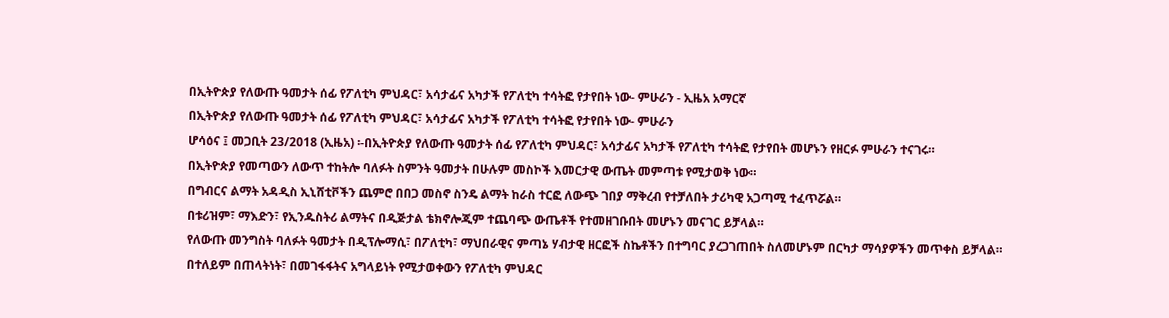በኢትዮጵያ የለውጡ ዓመታት ሰፊ የፖለቲካ ምህዳር፣ አሳታፊና አካታች የፖለቲካ ተሳትፎ የታየበት ነው- ምሁራን - ኢዜአ አማርኛ
በኢትዮጵያ የለውጡ ዓመታት ሰፊ የፖለቲካ ምህዳር፣ አሳታፊና አካታች የፖለቲካ ተሳትፎ የታየበት ነው- ምሁራን
ሆሳዕና ፤ መጋቢት 23/2018 (ኢዜአ) ፡-በኢትዮጵያ የለውጡ ዓመታት ሰፊ የፖለቲካ ምህዳር፣ አሳታፊና አካታች የፖለቲካ ተሳትፎ የታየበት መሆኑን የዘርፉ ምሁራን ተናገሩ።
በኢትዮጵያ የመጣውን ለውጥ ተከትሎ ባለፉት ስምንት ዓመታት በሁሉም መስኮች እመርታዊ ውጤት መምጣቱ የሚታወቅ ነው።
በግብርና ልማት አዳዲስ ኢኒሸቲቮችን ጨምሮ በበጋ መስኖ ስንዴ ልማት ከራስ ተርፎ ለውጭ ገበያ ማቅረብ የተቻለበት ታሪካዊ አጋጣሚ ተፈጥሯል።
በቱሪዝም፣ ማእድን፣ የኢንዱስትሪ ልማትና በዲጅታል ቴክኖሎጂም ተጨባጭ ውጤቶች የተመዘገቡበት መሆኑን መናገር ይቻላል።
የለውጡ መንግስት ባለፉት ዓመታት በዲፕሎማሲ፣ በፖለቲካ፣ ማህበራዊና ምጣኔ ሃብታዊ ዘርፎች ስኬቶችን በተግባር ያረጋገጠበት ስለመሆኑም በርካታ ማሳያዎችን መጥቀስ ይቻላል።
በተለይም በጠላትነት፣ በመገፋፋትና አግላይነት የሚታወቀውን የፖለቲካ ምህዳር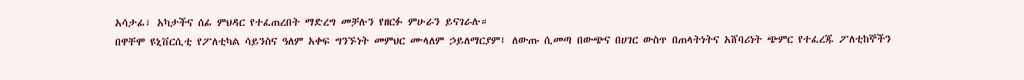አሳታፊ፣ አካታችና ሰፊ ምህዳር የተፈጠረበት ማድረግ መቻሉን የዘርፉ ምሁራን ይናገራሉ።
በዋቸሞ ዩኒቨርሲቲ የፖለቲካል ሳይንስና ዓለም አቀፍ ግንኙነት መምህር ሙላለም ኃይለማርያም፤ ለውጡ ሲመጣ በውጭና በሀገር ውስጥ በጠላትነትና አሸባሪነት ጭምር የተፈረጁ ፖለቲከኞችን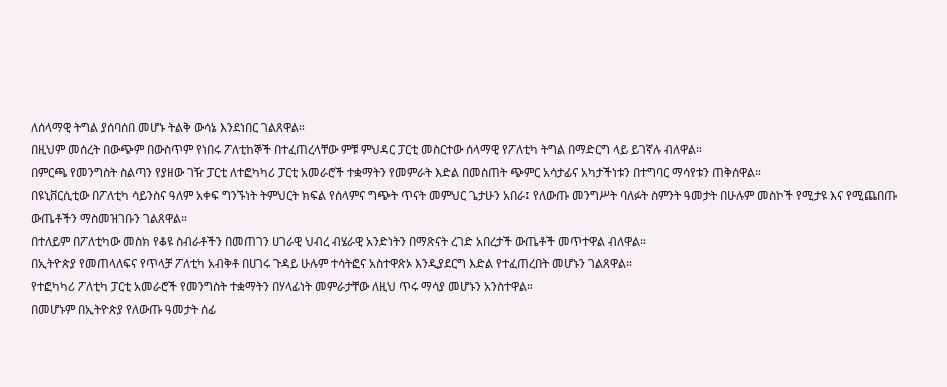ለሰላማዊ ትግል ያሰባሰበ መሆኑ ትልቅ ውሳኔ እንደነበር ገልጸዋል።
በዚህም መሰረት በውጭም በውስጥም የነበሩ ፖለቲከኞች በተፈጠረላቸው ምቹ ምህዳር ፓርቲ መስርተው ሰላማዊ የፖለቲካ ትግል በማድርግ ላይ ይገኛሉ ብለዋል።
በምርጫ የመንግስት ስልጣን የያዘው ገዥ ፓርቲ ለተፎካካሪ ፓርቲ አመራሮች ተቋማትን የመምራት እድል በመስጠት ጭምር አሳታፊና አካታችነቱን በተግባር ማሳየቱን ጠቅሰዋል።
በዩኒቨርሲቲው በፖለቲካ ሳይንስና ዓለም አቀፍ ግንኙነት ትምህርት ክፍል የሰላምና ግጭት ጥናት መምህር ጌታሁን አበራ፤ የለውጡ መንግሥት ባለፉት ስምንት ዓመታት በሁሉም መስኮች የሚታዩ እና የሚጨበጡ ውጤቶችን ማስመዝገቡን ገልጸዋል።
በተለይም በፖለቲካው መስክ የቆዩ ስብራቶችን በመጠገን ሀገራዊ ህብረ ብሄራዊ አንድነትን በማጽናት ረገድ አበረታች ውጤቶች መጥተዋል ብለዋል።
በኢትዮጵያ የመጠላለፍና የጥላቻ ፖለቲካ አብቅቶ በሀገሩ ጉዳይ ሁሉም ተሳትፎና አስተዋጽኦ እንዲያደርግ እድል የተፈጠረበት መሆኑን ገልጸዋል።
የተፎካካሪ ፖለቲካ ፓርቲ አመራሮች የመንግስት ተቋማትን በሃላፊነት መምራታቸው ለዚህ ጥሩ ማሳያ መሆኑን አንስተዋል።
በመሆኑም በኢትዮጵያ የለውጡ ዓመታት ሰፊ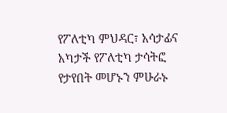የፖለቲካ ምህዳር፣ አሳታፊና አካታች የፖለቲካ ታሳትፎ የታየበት መሆኑን ምሁራኑ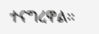ተናግረዋል።